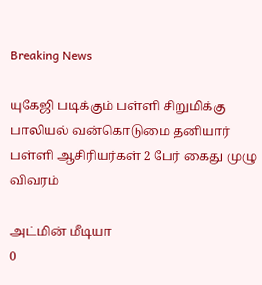Breaking News

யுகேஜி படிக்கும் பள்ளி சிறுமிக்கு பாலியல் வன்கொடுமை தனியார் பள்ளி ஆசிரியர்கள் 2 பேர் கைது முழு விவரம்

அட்மின் மீடியா
0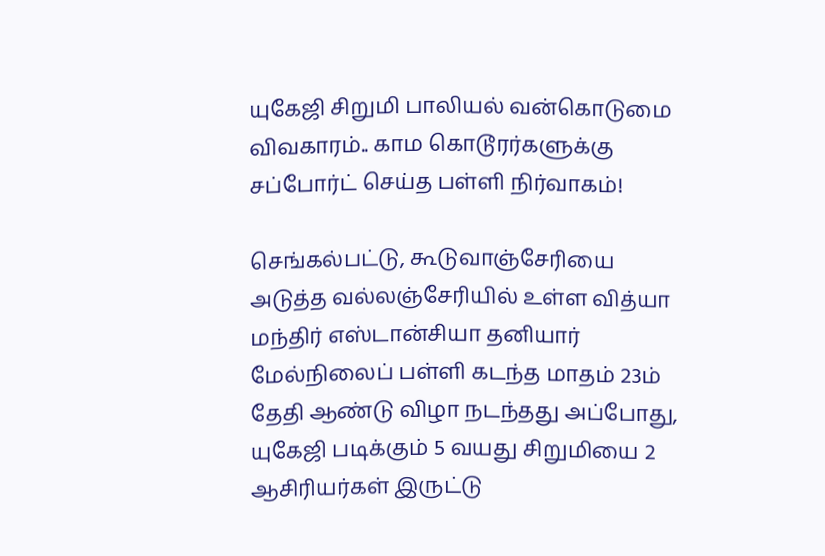யுகேஜி சிறுமி பாலியல் வன்கொடுமை விவகாரம்.. காம கொடூரர்களுக்கு சப்போர்ட் செய்த பள்ளி நிர்வாகம்!

செங்கல்பட்டு, கூடுவாஞ்சேரியை அடுத்த வல்லஞ்சேரியில் உள்ள வித்யா மந்திர் எஸ்டான்சியா தனியார் மேல்நிலைப் பள்ளி கடந்த மாதம் 23ம் தேதி ஆண்டு விழா நடந்தது அப்போது, யுகேஜி படிக்கும் 5 வயது சிறுமியை 2 ஆசிரியர்கள் இருட்டு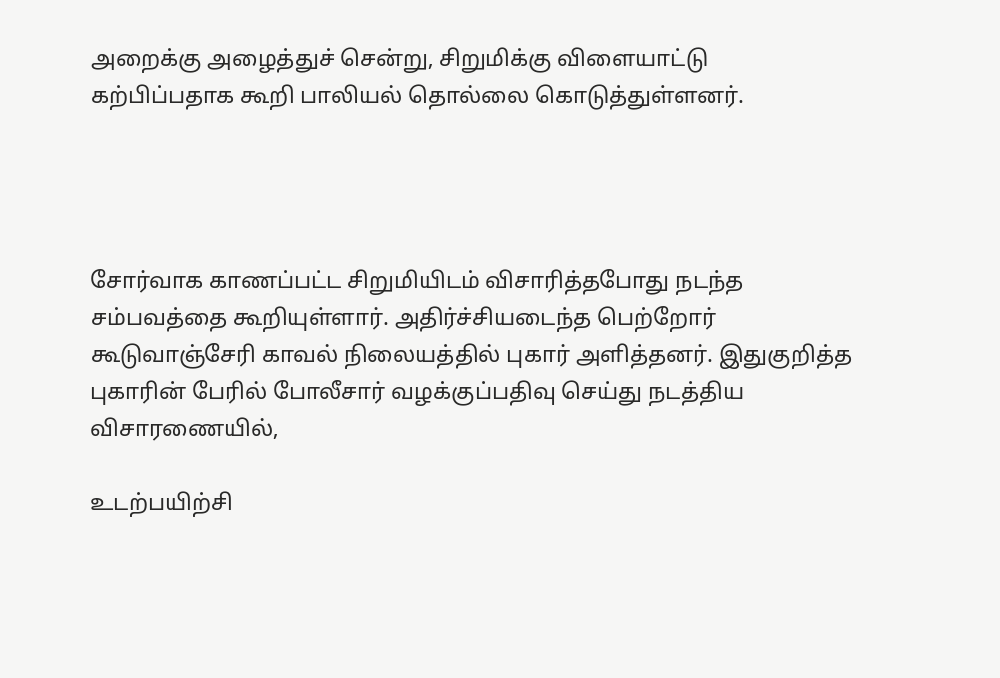அறைக்கு அழைத்துச் சென்று, சிறுமிக்கு விளையாட்டு கற்பிப்பதாக கூறி பாலியல் தொல்லை கொடுத்துள்ளனர்.




சோர்வாக காணப்பட்ட சிறுமியிடம் விசாரித்தபோது நடந்த சம்பவத்தை கூறியுள்ளார். அதிர்ச்சியடைந்த பெற்றோர் கூடுவாஞ்சேரி காவல் நிலையத்தில் புகார் அளித்தனர். இதுகுறித்த புகாரின் பேரில் போலீசார் வழக்குப்பதிவு செய்து நடத்திய விசாரணையில்,

உடற்பயிற்சி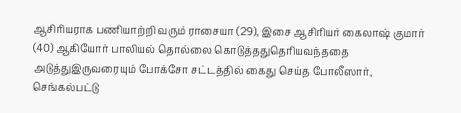ஆசிரியராக பணியாற்றி வரும் ராசையா (29), இசை ஆசிரியர் கைலாஷ் குமார் (40) ஆகியோர் பாலியல் தொல்லை கொடுத்ததுதெரியவந்ததை அடுத்துஇருவரையும் போக்சோ சட்டத்தில் கைது செய்த போலீஸார், செங்கல்பட்டு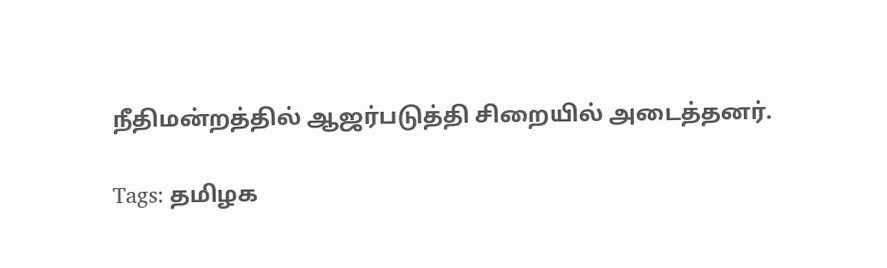நீதிமன்றத்தில் ஆஜர்படுத்தி சிறையில் அடைத்தனர்.

Tags: தமிழக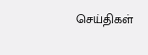செய்திகள்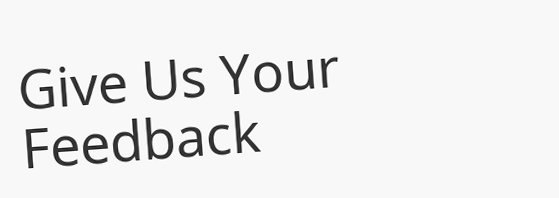Give Us Your Feedback